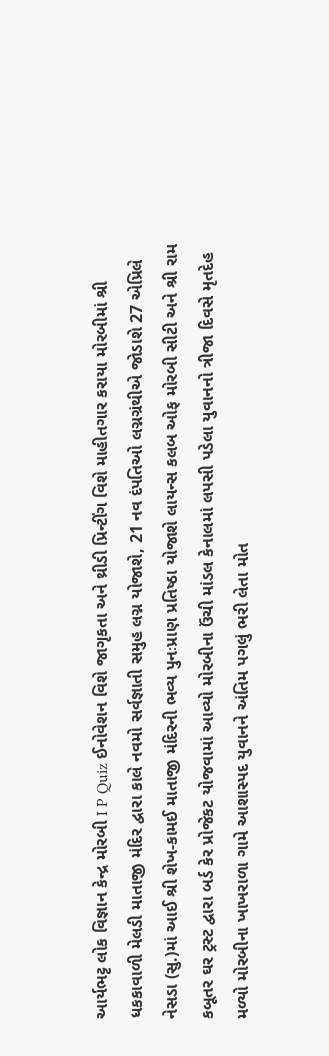આર્યભટ્ટ લોક વિજ્ઞાન કેન્દ્ર મોરબી I P Quiz ઈનોવેશન વિશે જાગૃકતા અને થ્રીડી પ્રિન્ટીંગ વિશે માહીતગાર કરાયા મોરબીમાં શ્રી ધકકાવાળી મેલડી માતાજી મંદિર દ્વારા કાલે નવમો સર્વજ્ઞાતી સમુહ લગ્ન યોજાશે, 21 નવ દંપતિઓ લગ્નગ્રંથીએ જોડાશે 27 એપ્રિલે નેસડા (સુ.)માં આઈ શ્રી શેખ-કામઈ માતાજી મંદિરની ભવ્ય પુનઃપ્રાણ પ્રતિષ્ઠા યોજાશે લાયન્સ કલબ ઓફ મોરબી સીટી અને શ્રી રામ કબૂતર ઘર ટ્રસ્ટ દ્વારા બર્ડ કેર પ્રોજેકટ યોજવામાં આવ્યો મોરબીના ઉંચી માંડલ કેનાલમાં લપસી પડેલા યુવાનનો ત્રીજા દિવસે મૃતદેહ મળ્યો મોરબીના ખાખરાળા ગામે આશાસ્પદ યુવાનને અંતિમ પગલું ભરી લેતા મોત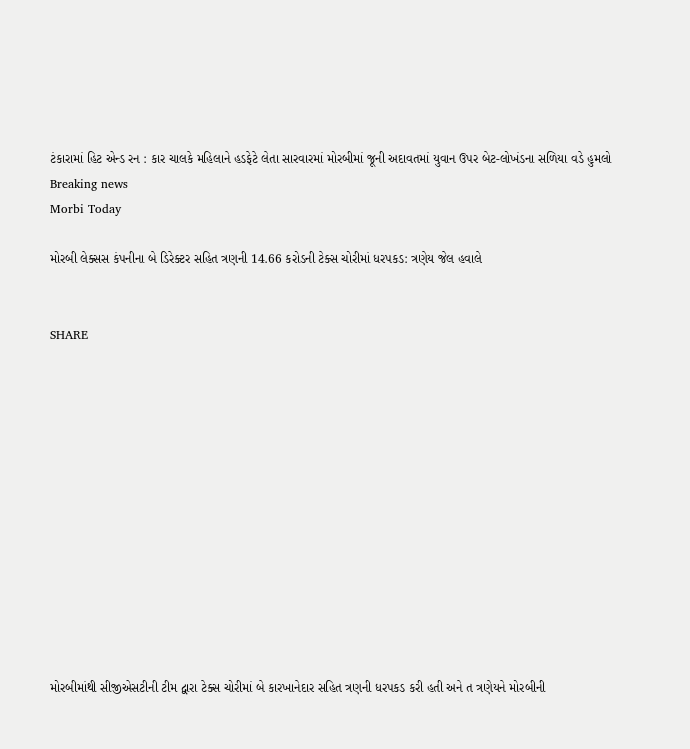ટંકારામાં હિટ એન્ડ રન : કાર ચાલકે મહિલાને હડફેટે લેતા સારવારમાં મોરબીમાં જૂની અદાવતમાં યુવાન ઉપર બેટ-લોખંડના સળિયા વડે હુમલો
Breaking news
Morbi Today

મોરબી લેક્સસ કંપનીના બે ડિરેક્ટર સહિત ત્રણની 14.66 કરોડની ટેક્સ ચોરીમાં ધરપકડ: ત્રણેય જેલ હવાલે


SHARE













મોરબીમાંથી સીજીએસટીની ટીમ દ્વારા ટેક્સ ચોરીમાં બે કારખાનેદાર સહિત ત્રણની ધરપકડ કરી હતી અને ત ત્રણેયને મોરબીની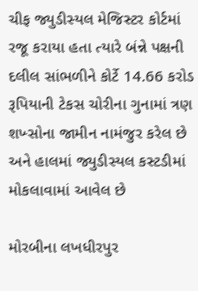ચીફ જ્યુડીસ્યલ મેજિસ્ટર કોર્ટમાં રજૂ કરાયા હતા ત્યારે બંન્ને પક્ષની દલીલ સાંભળીને કોર્ટે 14.66 કરોડ રૂપિયાની ટેકસ ચોરીના ગુનામાં ત્રણ શખ્સોના જામીન નામંજુર કરેલ છે અને હાલમાં જ્યુડીસ્યલ કસ્ટડીમાં મોકલાવામાં આવેલ છે

મોરબીના લખધીરપુર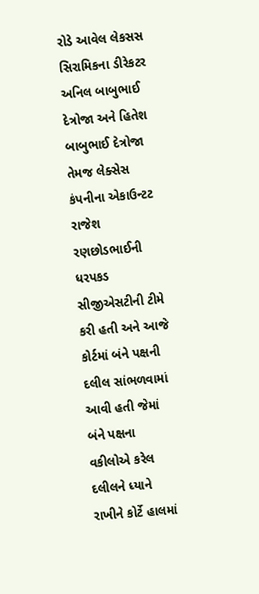રોડે આવેલ લેકસસ સિરામિકના ડીરેકટર અનિલ બાબુભાઈ દેત્રોજા અને હિતેશ બાબુભાઈ દેત્રોજા તેમજ લેક્સેસ કંપનીના એકાઉન્ટટ રાજેશ રણછોડભાઈની ધરપકડ સીજીએસટીની ટીમે કરી હતી અને આજે કોર્ટમાં બંને પક્ષની દલીલ સાંભળવામાં આવી હતી જેમાં બંને પક્ષના વકીલોએ કરેલ દલીલને ધ્યાને રાખીને કોર્ટે હાલમાં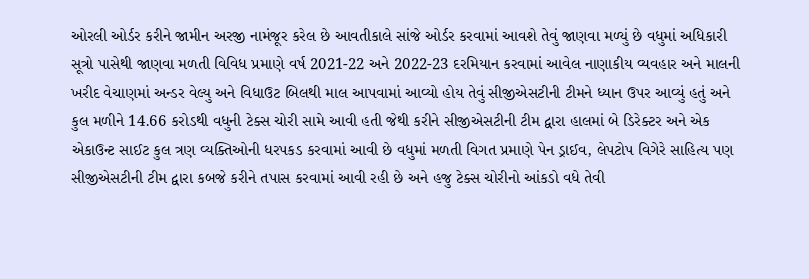ઓરલી ઓર્ડર કરીને જામીન અરજી નામંજૂર કરેલ છે આવતીકાલે સાંજે ઓર્ડર કરવામાં આવશે તેવું જાણવા મળ્યું છે વધુમાં અધિકારી સૂત્રો પાસેથી જાણવા મળતી વિવિધ પ્રમાણે વર્ષ 2021-22 અને 2022-23 દરમિયાન કરવામાં આવેલ નાણાકીય વ્યવહાર અને માલની ખરીદ વેચાણમાં અન્ડર વેલ્યુ અને વિધાઉટ બિલથી માલ આપવામાં આવ્યો હોય તેવું સીજીએસટીની ટીમને ધ્યાન ઉપર આવ્યું હતું અને કુલ મળીને 14.66 કરોડથી વધુની ટેક્સ ચોરી સામે આવી હતી જેથી કરીને સીજીએસટીની ટીમ દ્વારા હાલમાં બે ડિરેક્ટર અને એક એકાઉન્ટ સાઈટ કુલ ત્રણ વ્યક્તિઓની ધરપકડ કરવામાં આવી છે વધુમાં મળતી વિગત પ્રમાણે પેન ડ્રાઈવ, લેપટોપ વિગેરે સાહિત્ય પણ સીજીએસટીની ટીમ દ્વારા કબજે કરીને તપાસ કરવામાં આવી રહી છે અને હજુ ટેક્સ ચોરીનો આંકડો વધે તેવી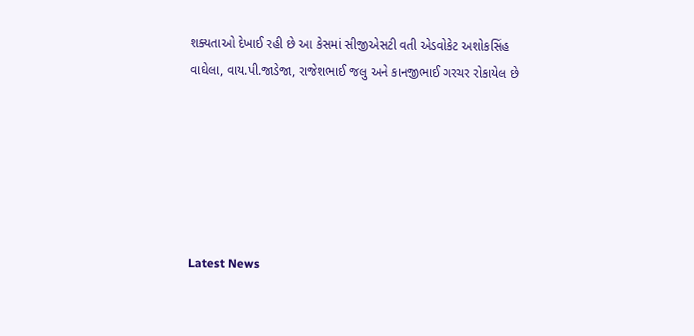શક્યતાઓ દેખાઈ રહી છે આ કેસમાં સીજીએસટી વતી એડવોકેટ અશોકસિંહ વાઘેલા, વાય.પી.જાડેજા, રાજેશભાઈ જલુ અને કાનજીભાઈ ગરચર રોકાયેલ છે






Latest News